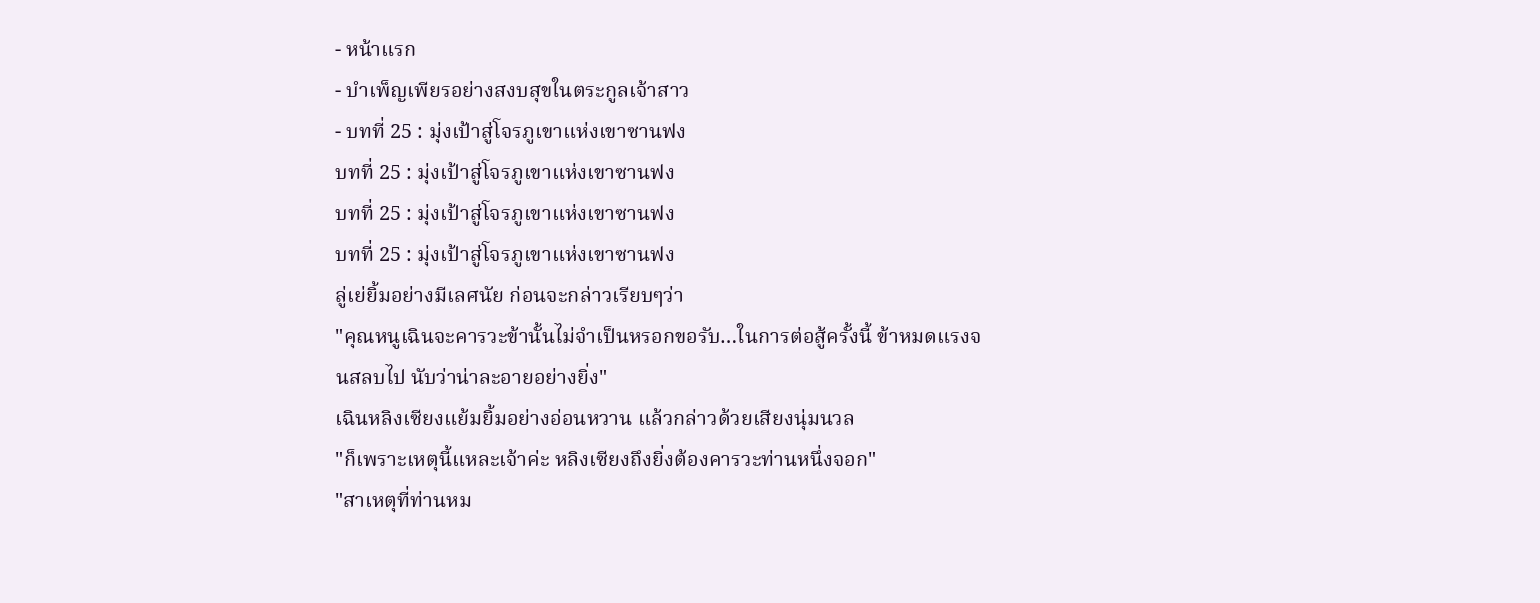- หน้าแรก
- บำเพ็ญเพียรอย่างสงบสุขในตระกูลเจ้าสาว
- บทที่ 25 : มุ่งเป้าสู่โจรภูเขาแห่งเขาซานฟง
บทที่ 25 : มุ่งเป้าสู่โจรภูเขาแห่งเขาซานฟง
บทที่ 25 : มุ่งเป้าสู่โจรภูเขาแห่งเขาซานฟง
บทที่ 25 : มุ่งเป้าสู่โจรภูเขาแห่งเขาซานฟง
ลู่เย่ยิ้มอย่างมีเลศนัย ก่อนจะกล่าวเรียบๆว่า
"คุณหนูเฉินจะคารวะข้านั้นไม่จำเป็นหรอกขอรับ…ในการต่อสู้ครั้งนี้ ข้าหมดแรงจนสลบไป นับว่าน่าละอายอย่างยิ่ง"
เฉินหลิงเซียงแย้มยิ้มอย่างอ่อนหวาน แล้วกล่าวด้วยเสียงนุ่มนวล
"ก็เพราะเหตุนี้แหละเจ้าค่ะ หลิงเซียงถึงยิ่งต้องคารวะท่านหนึ่งจอก"
"สาเหตุที่ท่านหม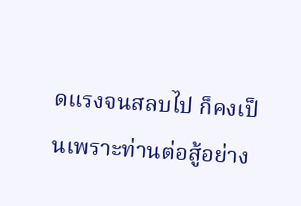ดแรงจนสลบไป ก็คงเป็นเพราะท่านต่อสู้อย่าง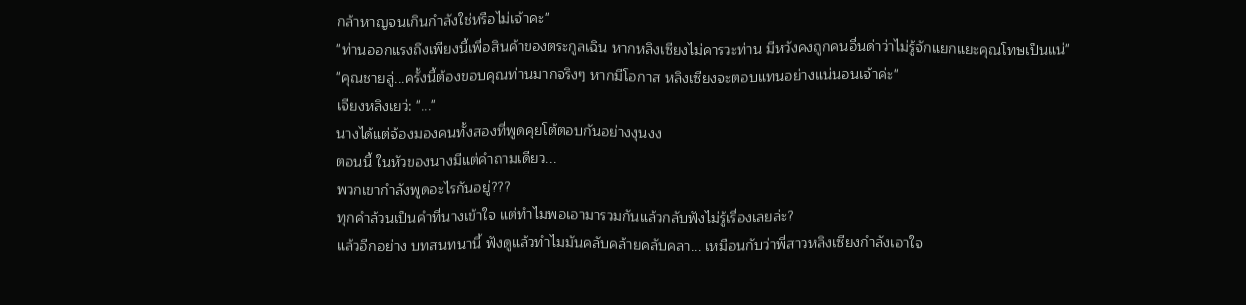กล้าหาญจนเกินกำลังใช่หรือไม่เจ้าคะ"
"ท่านออกแรงถึงเพียงนี้เพื่อสินค้าของตระกูลเฉิน หากหลิงเซียงไม่คารวะท่าน มีหวังคงถูกคนอื่นด่าว่าไม่รู้จักแยกแยะคุณโทษเป็นแน่"
"คุณชายลู่...ครั้งนี้ต้องขอบคุณท่านมากจริงๆ หากมีโอกาส หลิงเซียงจะตอบแทนอย่างแน่นอนเจ้าค่ะ"
เจียงหลิงเยว่: "..."
นางได้แต่จ้องมองคนทั้งสองที่พูดคุยโต้ตอบกันอย่างงุนงง
ตอนนี้ ในหัวของนางมีแต่คำถามเดียว...
พวกเขากำลังพูดอะไรกันอยู่???
ทุกคำล้วนเป็นคำที่นางเข้าใจ แต่ทำไมพอเอามารวมกันแล้วกลับฟังไม่รู้เรื่องเลยล่ะ?
แล้วอีกอย่าง บทสนทนานี้ ฟังดูแล้วทำไมมันคลับคล้ายคลับคลา... เหมือนกับว่าพี่สาวหลิงเซียงกำลังเอาใจ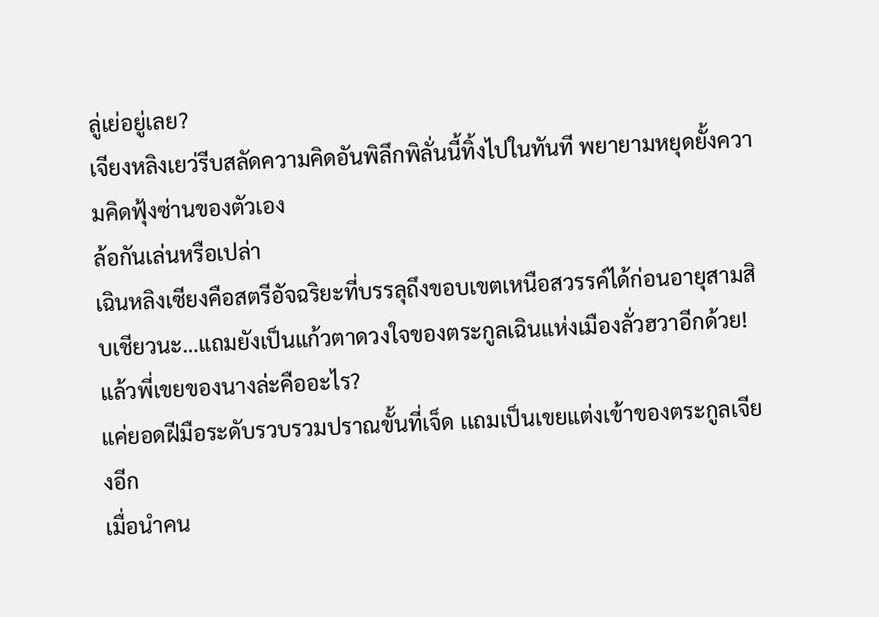ลู่เย่อยู่เลย?
เจียงหลิงเยว่รีบสลัดความคิดอันพิลึกพิลั่นนี้ทิ้งไปในทันที พยายามหยุดยั้งความคิดฟุ้งซ่านของตัวเอง
ล้อกันเล่นหรือเปล่า
เฉินหลิงเซียงคือสตรีอัจฉริยะที่บรรลุถึงขอบเขตเหนือสวรรค์ได้ก่อนอายุสามสิบเชียวนะ…แถมยังเป็นแก้วตาดวงใจของตระกูลเฉินแห่งเมืองลั่วฮวาอีกด้วย!
แล้วพี่เขยของนางล่ะคืออะไร?
แค่ยอดฝีมือระดับรวบรวมปราณขั้นที่เจ็ด เเถมเป็นเขยแต่งเข้าของตระกูลเจียงอีก
เมื่อนำคน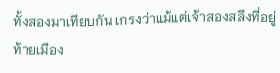ทั้งสองมาเทียบกัน เกรงว่าแม้แต่เจ้าสองสลึงที่อยู่ท้ายเมือง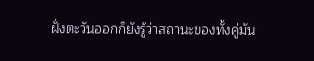ฝั่งตะวันออกก็ยังรู้ว่าสถานะของทั้งคู่มัน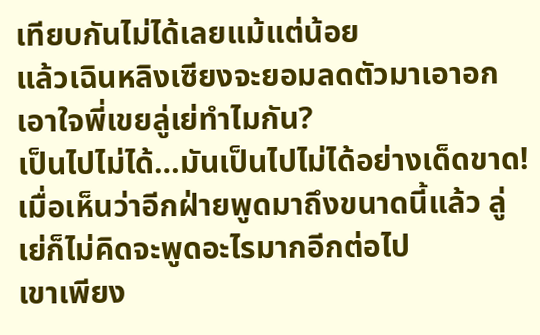เทียบกันไม่ได้เลยแม้แต่น้อย
แล้วเฉินหลิงเซียงจะยอมลดตัวมาเอาอกเอาใจพี่เขยลู่เย่ทำไมกัน?
เป็นไปไม่ได้…มันเป็นไปไม่ได้อย่างเด็ดขาด!
เมื่อเห็นว่าอีกฝ่ายพูดมาถึงขนาดนี้แล้ว ลู่เย่ก็ไม่คิดจะพูดอะไรมากอีกต่อไป
เขาเพียง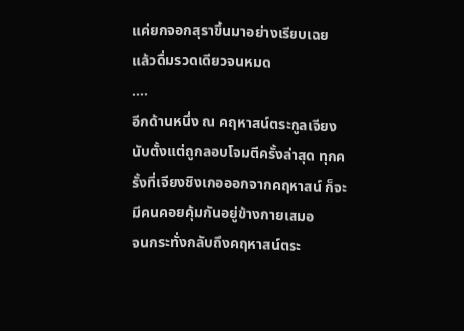แค่ยกจอกสุราขึ้นมาอย่างเรียบเฉย แล้วดื่มรวดเดียวจนหมด
….
อีกด้านหนึ่ง ณ คฤหาสน์ตระกูลเจียง
นับตั้งแต่ถูกลอบโจมตีครั้งล่าสุด ทุกครั้งที่เจียงชิงเกอออกจากคฤหาสน์ ก็จะมีคนคอยคุ้มกันอยู่ข้างกายเสมอ
จนกระทั่งกลับถึงคฤหาสน์ตระ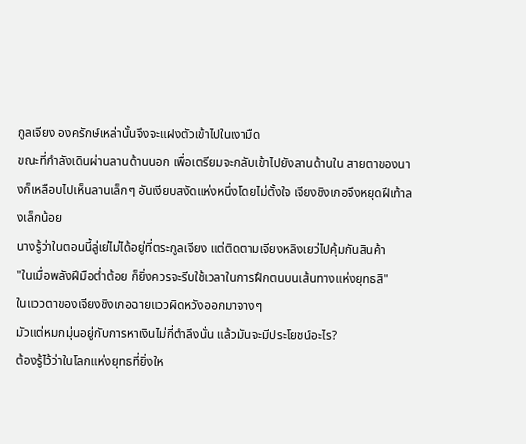กูลเจียง องครักษ์เหล่านั้นจึงจะแฝงตัวเข้าไปในเงามืด
ขณะที่กำลังเดินผ่านลานด้านนอก เพื่อเตรียมจะกลับเข้าไปยังลานด้านใน สายตาของนางก็เหลือบไปเห็นลานเล็กๆ อันเงียบสงัดแห่งหนึ่งโดยไม่ตั้งใจ เจียงชิงเกอจึงหยุดฝีเท้าลงเล็กน้อย
นางรู้ว่าในตอนนี้ลู่เย่ไม่ได้อยู่ที่ตระกูลเจียง แต่ติดตามเจียงหลิงเยว่ไปคุ้มกันสินค้า
"ในเมื่อพลังฝีมือต่ำต้อย ก็ยิ่งควรจะรีบใช้เวลาในการฝึกตนบนเส้นทางแห่งยุทธสิ"
ในแววตาของเจียงชิงเกอฉายแววผิดหวังออกมาจางๆ
มัวแต่หมกมุ่นอยู่กับการหาเงินไม่กี่ตำลึงนั่น แล้วมันจะมีประโยชน์อะไร?
ต้องรู้ไว้ว่าในโลกแห่งยุทธที่ยิ่งให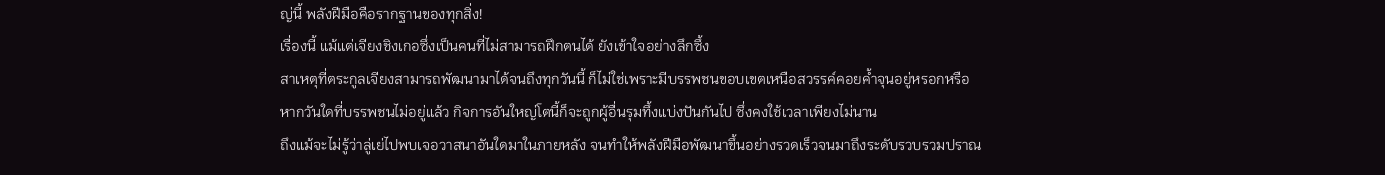ญ่นี้ พลังฝีมือคือรากฐานของทุกสิ่ง!
เรื่องนี้ แม้แต่เจียงชิงเกอซึ่งเป็นคนที่ไม่สามารถฝึกตนได้ ยังเข้าใจอย่างลึกซึ้ง
สาเหตุที่ตระกูลเจียงสามารถพัฒนามาได้จนถึงทุกวันนี้ ก็ไม่ใช่เพราะมีบรรพชนขอบเขตเหนือสวรรค์คอยค้ำจุนอยู่หรอกหรือ
หากวันใดที่บรรพชนไม่อยู่แล้ว กิจการอันใหญ่โตนี้ก็จะถูกผู้อื่นรุมทึ้งแบ่งปันกันไป ซึ่งคงใช้เวลาเพียงไม่นาน
ถึงแม้จะไม่รู้ว่าลู่เย่ไปพบเจอวาสนาอันใดมาในภายหลัง จนทำให้พลังฝีมือพัฒนาขึ้นอย่างรวดเร็วจนมาถึงระดับรวบรวมปราณ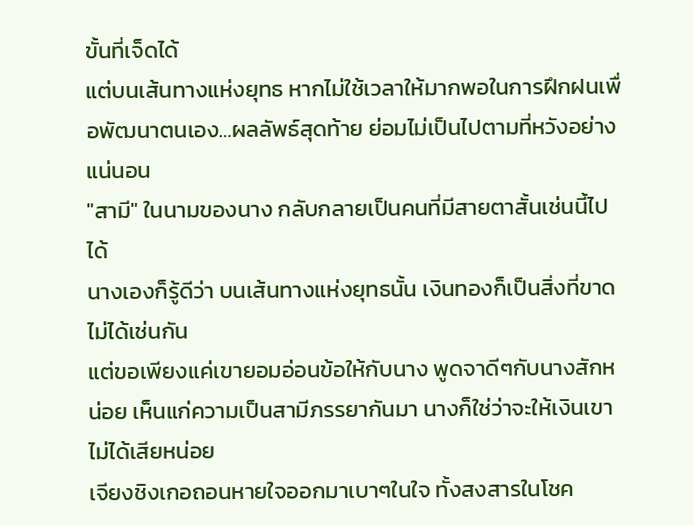ขั้นที่เจ็ดได้
แต่บนเส้นทางแห่งยุทธ หากไม่ใช้เวลาให้มากพอในการฝึกฝนเพื่อพัฒนาตนเอง…ผลลัพธ์สุดท้าย ย่อมไม่เป็นไปตามที่หวังอย่างแน่นอน
"สามี" ในนามของนาง กลับกลายเป็นคนที่มีสายตาสั้นเช่นนี้ไปได้
นางเองก็รู้ดีว่า บนเส้นทางแห่งยุทธนั้น เงินทองก็เป็นสิ่งที่ขาดไม่ได้เช่นกัน
แต่ขอเพียงแค่เขายอมอ่อนข้อให้กับนาง พูดจาดีๆกับนางสักหน่อย เห็นแก่ความเป็นสามีภรรยากันมา นางก็ใช่ว่าจะให้เงินเขาไม่ได้เสียหน่อย
เจียงชิงเกอถอนหายใจออกมาเบาๆในใจ ทั้งสงสารในโชค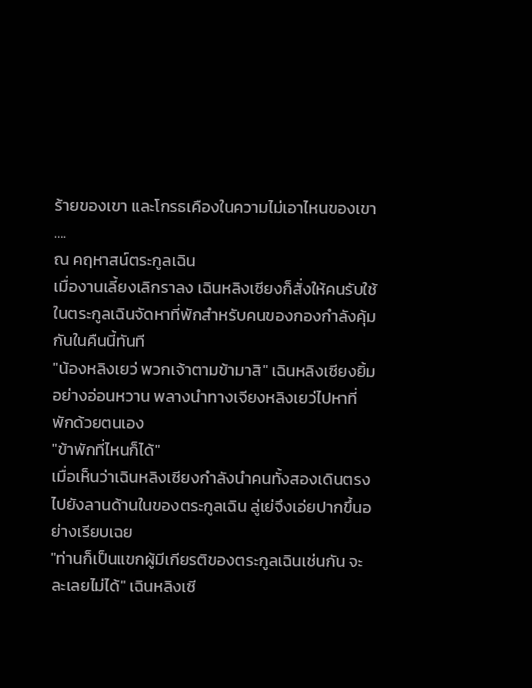ร้ายของเขา และโกรธเคืองในความไม่เอาไหนของเขา
….
ณ คฤหาสน์ตระกูลเฉิน
เมื่องานเลี้ยงเลิกราลง เฉินหลิงเซียงก็สั่งให้คนรับใช้ในตระกูลเฉินจัดหาที่พักสำหรับคนของกองกำลังคุ้มกันในคืนนี้ทันที
"น้องหลิงเยว่ พวกเจ้าตามข้ามาสิ" เฉินหลิงเซียงยิ้มอย่างอ่อนหวาน พลางนำทางเจียงหลิงเยว่ไปหาที่พักด้วยตนเอง
"ข้าพักที่ไหนก็ได้"
เมื่อเห็นว่าเฉินหลิงเซียงกำลังนำคนทั้งสองเดินตรงไปยังลานด้านในของตระกูลเฉิน ลู่เย่จึงเอ่ยปากขึ้นอย่างเรียบเฉย
"ท่านก็เป็นแขกผู้มีเกียรติของตระกูลเฉินเช่นกัน จะละเลยไม่ได้" เฉินหลิงเซี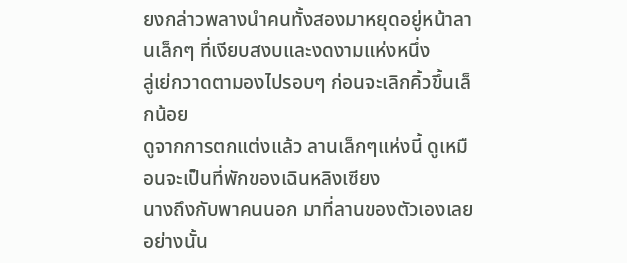ยงกล่าวพลางนำคนทั้งสองมาหยุดอยู่หน้าลานเล็กๆ ที่เงียบสงบและงดงามแห่งหนึ่ง
ลู่เย่กวาดตามองไปรอบๆ ก่อนจะเลิกคิ้วขึ้นเล็กน้อย
ดูจากการตกแต่งแล้ว ลานเล็กๆแห่งนี้ ดูเหมือนจะเป็นที่พักของเฉินหลิงเซียง
นางถึงกับพาคนนอก มาที่ลานของตัวเองเลยอย่างนั้น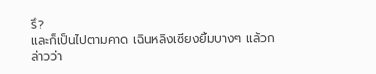รึ?
และก็เป็นไปตามคาด เฉินหลิงเซียงยิ้มบางๆ แล้วกล่าวว่า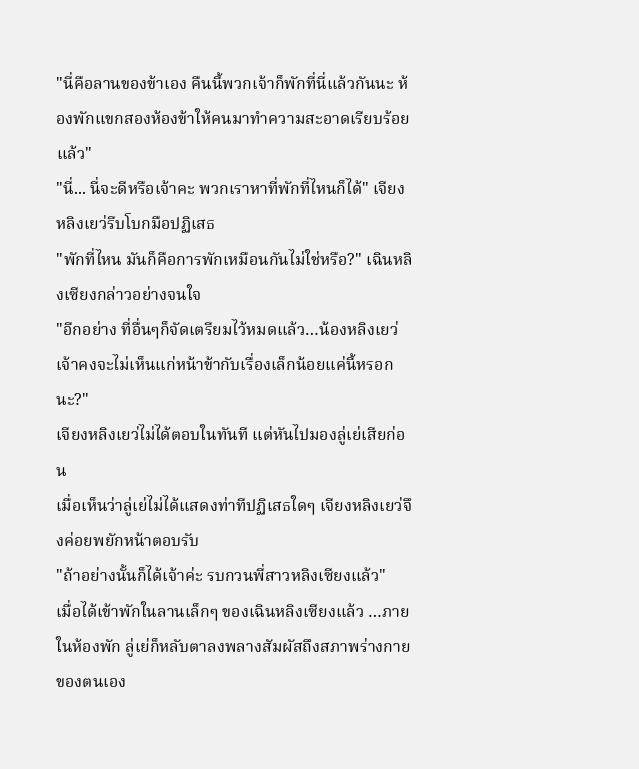"นี่คือลานของข้าเอง คืนนี้พวกเจ้าก็พักที่นี่แล้วกันนะ ห้องพักแขกสองห้องข้าให้คนมาทำความสะอาดเรียบร้อยแล้ว"
"นี่... นี่จะดีหรือเจ้าคะ พวกเราหาที่พักที่ไหนก็ได้" เจียงหลิงเยว่รีบโบกมือปฏิเสธ
"พักที่ไหน มันก็คือการพักเหมือนกันไม่ใช่หรือ?" เฉินหลิงเซียงกล่าวอย่างจนใจ
"อีกอย่าง ที่อื่นๆก็จัดเตรียมไว้หมดแล้ว…น้องหลิงเยว่ เจ้าคงจะไม่เห็นแก่หน้าข้ากับเรื่องเล็กน้อยแค่นี้หรอกนะ?"
เจียงหลิงเยว่ไม่ได้ตอบในทันที แต่หันไปมองลู่เย่เสียก่อน
เมื่อเห็นว่าลู่เย่ไม่ได้แสดงท่าทีปฏิเสธใดๆ เจียงหลิงเยว่จึงค่อยพยักหน้าตอบรับ
"ถ้าอย่างนั้นก็ได้เจ้าค่ะ รบกวนพี่สาวหลิงเซียงแล้ว"
เมื่อได้เข้าพักในลานเล็กๆ ของเฉินหลิงเซียงแล้ว …ภายในห้องพัก ลู่เย่ก็หลับตาลงพลางสัมผัสถึงสภาพร่างกายของตนเอง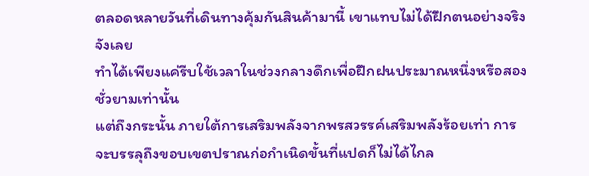ตลอดหลายวันที่เดินทางคุ้มกันสินค้ามานี้ เขาแทบไม่ได้ฝึกตนอย่างจริงจังเลย
ทำได้เพียงแค่รีบใช้เวลาในช่วงกลางดึกเพื่อฝึกฝนประมาณหนึ่งหรือสองชั่วยามเท่านั้น
แต่ถึงกระนั้น ภายใต้การเสริมพลังจากพรสวรรค์เสริมพลังร้อยเท่า การจะบรรลุถึงขอบเขตปราณก่อกำเนิดขั้นที่แปดก็ไม่ได้ไกล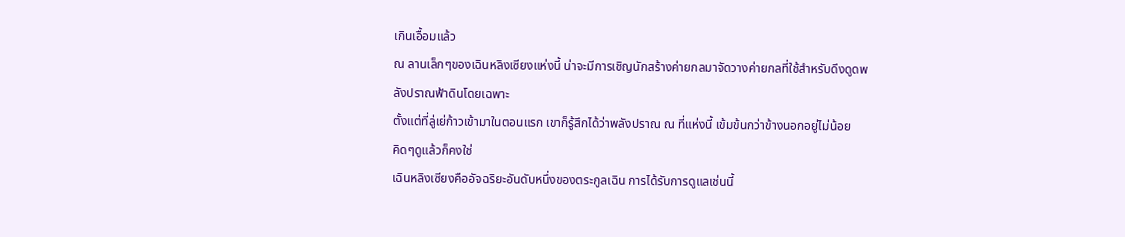เกินเอื้อมแล้ว
ณ ลานเล็กๆของเฉินหลิงเซียงแห่งนี้ น่าจะมีการเชิญนักสร้างค่ายกลมาจัดวางค่ายกลที่ใช้สำหรับดึงดูดพลังปราณฟ้าดินโดยเฉพาะ
ตั้งแต่ที่ลู่เย่ก้าวเข้ามาในตอนแรก เขาก็รู้สึกได้ว่าพลังปราณ ณ ที่แห่งนี้ เข้มข้นกว่าข้างนอกอยู่ไม่น้อย
คิดๆดูแล้วก็คงใช่
เฉินหลิงเซียงคืออัจฉริยะอันดับหนึ่งของตระกูลเฉิน การได้รับการดูแลเช่นนี้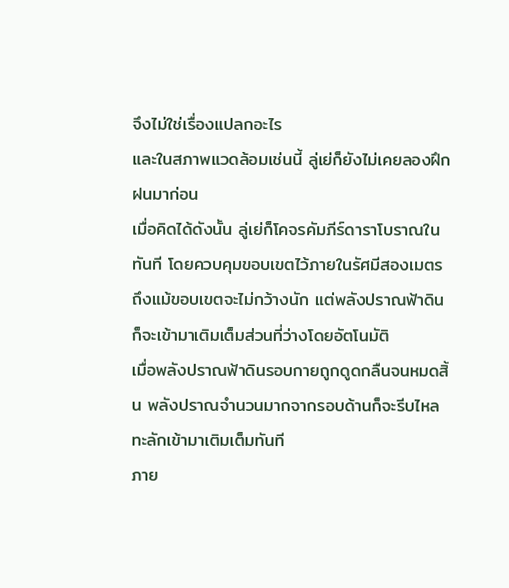จึงไม่ใช่เรื่องแปลกอะไร
และในสภาพแวดล้อมเช่นนี้ ลู่เย่ก็ยังไม่เคยลองฝึกฝนมาก่อน
เมื่อคิดได้ดังนั้น ลู่เย่ก็โคจรคัมภีร์ดาราโบราณในทันที โดยควบคุมขอบเขตไว้ภายในรัศมีสองเมตร
ถึงแม้ขอบเขตจะไม่กว้างนัก แต่พลังปราณฟ้าดินก็จะเข้ามาเติมเต็มส่วนที่ว่างโดยอัตโนมัติ
เมื่อพลังปราณฟ้าดินรอบกายถูกดูดกลืนจนหมดสิ้น พลังปราณจำนวนมากจากรอบด้านก็จะรีบไหลทะลักเข้ามาเติมเต็มทันที
ภาย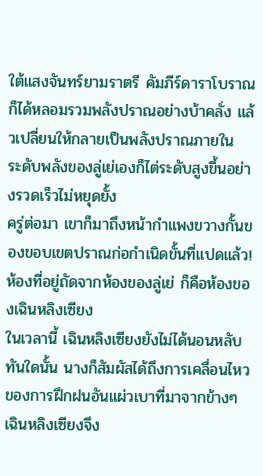ใต้แสงจันทร์ยามราตรี คัมภีร์ดาราโบราณก็ได้หลอมรวมพลังปราณอย่างบ้าคลั่ง แล้วเปลี่ยนให้กลายเป็นพลังปราณภายใน
ระดับพลังของลู่เย่เองก็ไต่ระดับสูงขึ้นอย่างรวดเร็วไม่หยุดยั้ง
ครู่ต่อมา เขาก็มาถึงหน้ากำแพงขวางกั้นของขอบเขตปราณก่อกำเนิดขั้นที่แปดแล้ว!
ห้องที่อยู่ถัดจากห้องของลู่เย่ ก็คือห้องของเฉินหลิงเซียง
ในเวลานี้ เฉินหลิงเซียงยังไม่ได้นอนหลับ
ทันใดนั้น นางก็สัมผัสได้ถึงการเคลื่อนไหวของการฝึกฝนอันแผ่วเบาที่มาจากข้างๆ เฉินหลิงเซียงจึง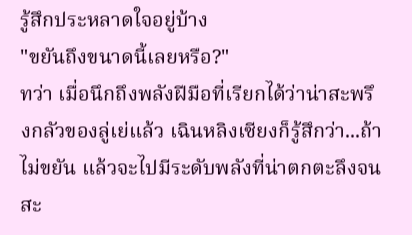รู้สึกประหลาดใจอยู่บ้าง
"ขยันถึงขนาดนี้เลยหรือ?"
ทว่า เมื่อนึกถึงพลังฝีมือที่เรียกได้ว่าน่าสะพรึงกลัวของลู่เย่แล้ว เฉินหลิงเซียงก็รู้สึกว่า...ถ้าไม่ขยัน แล้วจะไปมีระดับพลังที่น่าตกตะลึงจนสะ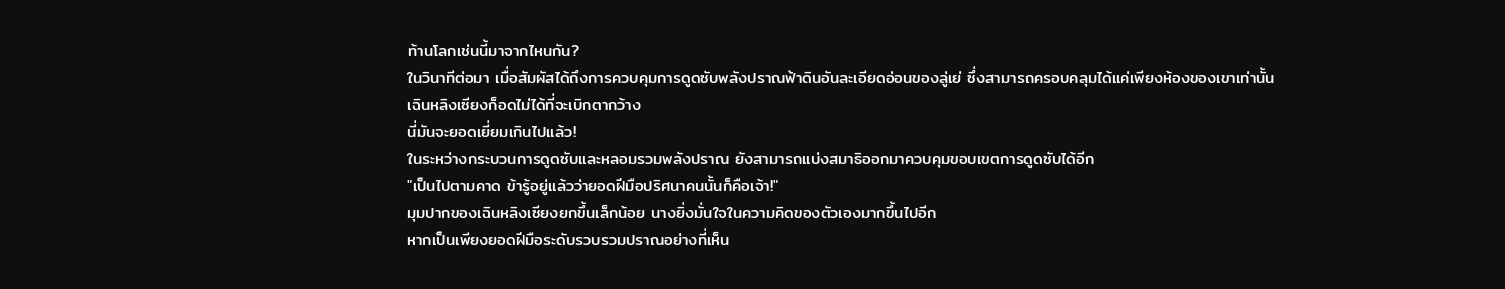ท้านโลกเช่นนี้มาจากไหนกัน?
ในวินาทีต่อมา เมื่อสัมผัสได้ถึงการควบคุมการดูดซับพลังปราณฟ้าดินอันละเอียดอ่อนของลู่เย่ ซึ่งสามารถครอบคลุมได้แค่เพียงห้องของเขาเท่านั้น
เฉินหลิงเซียงก็อดไม่ได้ที่จะเบิกตากว้าง
นี่มันจะยอดเยี่ยมเกินไปแล้ว!
ในระหว่างกระบวนการดูดซับและหลอมรวมพลังปราณ ยังสามารถแบ่งสมาธิออกมาควบคุมขอบเขตการดูดซับได้อีก
"เป็นไปตามคาด ข้ารู้อยู่แล้วว่ายอดฝีมือปริศนาคนนั้นก็คือเจ้า!"
มุมปากของเฉินหลิงเซียงยกขึ้นเล็กน้อย นางยิ่งมั่นใจในความคิดของตัวเองมากขึ้นไปอีก
หากเป็นเพียงยอดฝีมือระดับรวบรวมปราณอย่างที่เห็น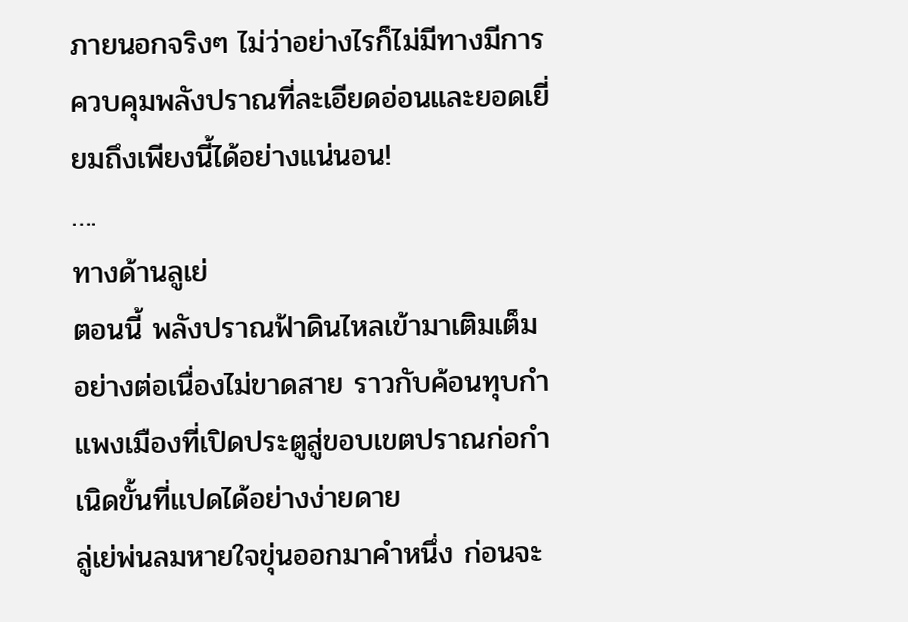ภายนอกจริงๆ ไม่ว่าอย่างไรก็ไม่มีทางมีการควบคุมพลังปราณที่ละเอียดอ่อนและยอดเยี่ยมถึงเพียงนี้ได้อย่างแน่นอน!
….
ทางด้านลูเย่
ตอนนี้ พลังปราณฟ้าดินไหลเข้ามาเติมเต็มอย่างต่อเนื่องไม่ขาดสาย ราวกับค้อนทุบกำแพงเมืองที่เปิดประตูสู่ขอบเขตปราณก่อกำเนิดขั้นที่แปดได้อย่างง่ายดาย
ลู่เย่พ่นลมหายใจขุ่นออกมาคำหนึ่ง ก่อนจะ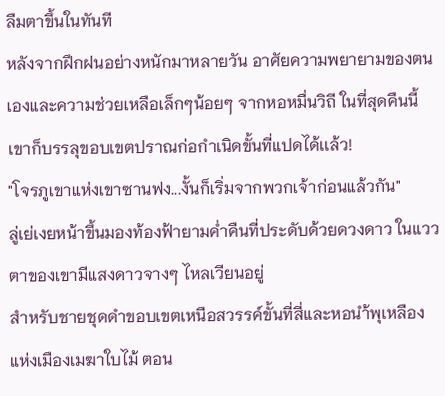ลืมตาขึ้นในทันที
หลังจากฝึกฝนอย่างหนักมาหลายวัน อาศัยความพยายามของตนเองและความช่วยเหลือเล็กๆน้อยๆ จากหอหมื่นวิถี ในที่สุดคืนนี้เขาก็บรรลุขอบเขตปราณก่อกำเนิดขั้นที่แปดได้เเล้ว!
"โจรภูเขาแห่งเขาซานฟง...งั้นก็เริ่มจากพวกเจ้าก่อนแล้วกัน"
ลู่เย่เงยหน้าขึ้นมองท้องฟ้ายามค่ำคืนที่ประดับด้วยดวงดาว ในแววตาของเขามีแสงดาวจางๆ ไหลเวียนอยู่
สำหรับชายชุดดำขอบเขตเหนือสวรรค์ขั้นที่สี่และหอนำ้พุเหลืองแห่งเมืองเมฆาใบไม้ ตอน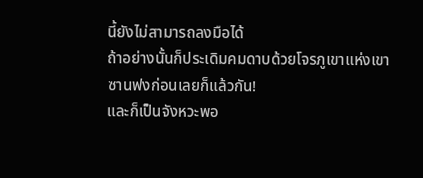นี้ยังไม่สามารถลงมือได้
ถ้าอย่างนั้นก็ประเดิมคมดาบด้วยโจรภูเขาแห่งเขาซานฟงก่อนเลยก็แล้วกัน!
และก็เป็นจังหวะพอ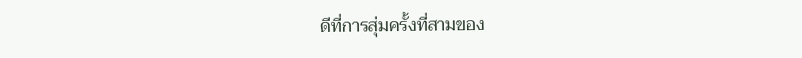ดีที่การสุ่มครั้งที่สามของ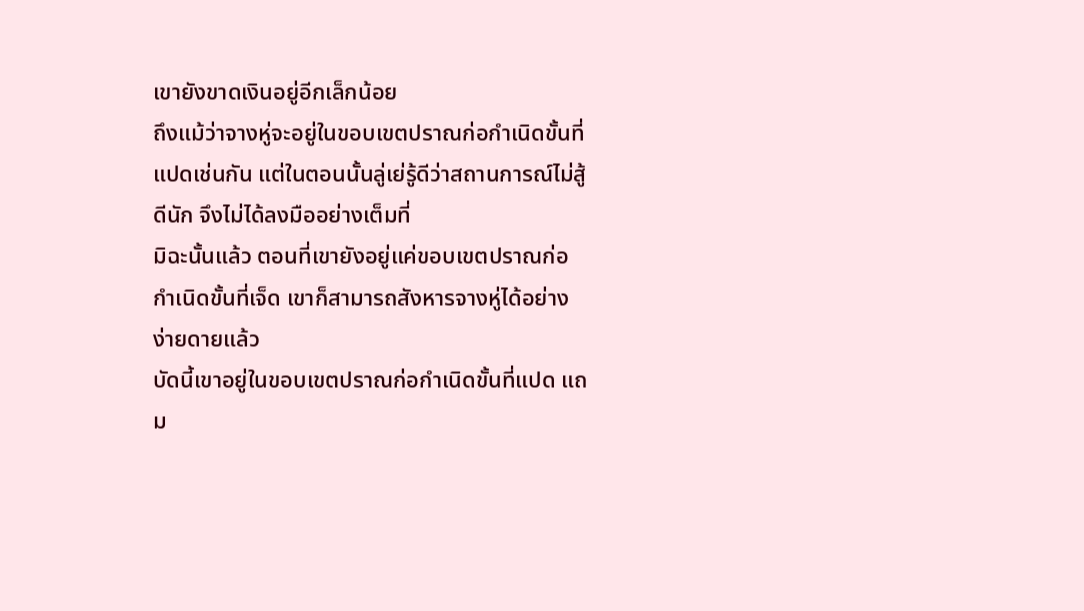เขายังขาดเงินอยู่อีกเล็กน้อย
ถึงแม้ว่าจางหู่จะอยู่ในขอบเขตปราณก่อกำเนิดขั้นที่แปดเช่นกัน แต่ในตอนนั้นลู่เย่รู้ดีว่าสถานการณ์ไม่สู้ดีนัก จึงไม่ได้ลงมืออย่างเต็มที่
มิฉะนั้นแล้ว ตอนที่เขายังอยู่แค่ขอบเขตปราณก่อกำเนิดขั้นที่เจ็ด เขาก็สามารถสังหารจางหู่ได้อย่างง่ายดายแล้ว
บัดนี้เขาอยู่ในขอบเขตปราณก่อกำเนิดขั้นที่แปด แถม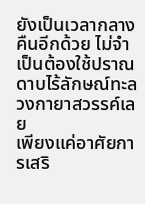ยังเป็นเวลากลางคืนอีกด้วย ไม่จำเป็นต้องใช้ปราณดาบไร้ลักษณ์ทะลวงกายาสวรรค์เลย
เพียงแค่อาศัยการเสริ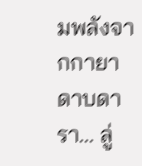มพลังจากกายาดาบดารา... ลู่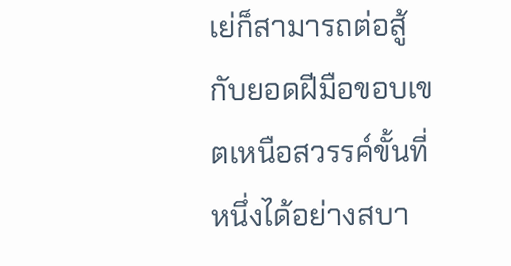เย่ก็สามารถต่อสู้กับยอดฝีมือขอบเขตเหนือสวรรค์ขั้นที่หนึ่งได้อย่างสบา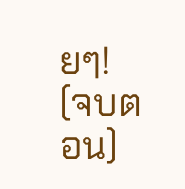ยๆ!
(จบตอน)